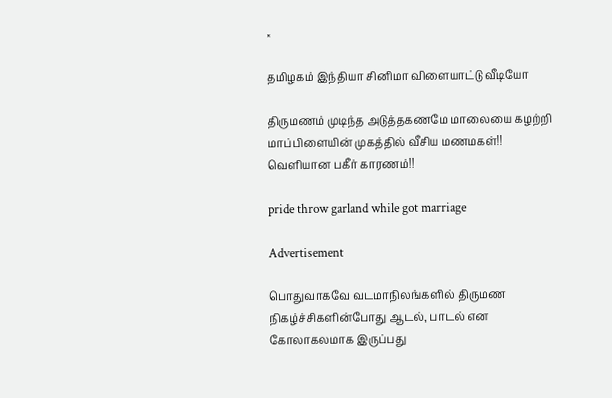×

தமிழகம் இந்தியா சினிமா விளையாட்டு வீடியோ

திருமணம் முடிந்த அடுத்தகணமே மாலையை கழற்றி மாப்பிளையின் முகத்தில் வீசிய மணமகள்!! வெளியான பகீர் காரணம்!!

pride throw garland while got marriage

Advertisement

பொதுவாகவே வடமாநிலங்களில் திருமண நிகழ்ச்சிகளின்போது ஆடல், பாடல் என கோலாகலமாக இருப்பது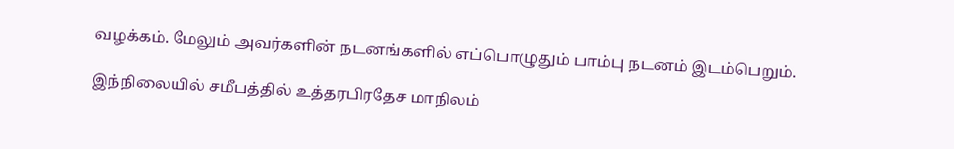வழக்கம். மேலும் அவர்களின் நடனங்களில் எப்பொழுதும் பாம்பு நடனம் இடம்பெறும்.

இந்நிலையில் சமீபத்தில் உத்தரபிரதேச மாநிலம்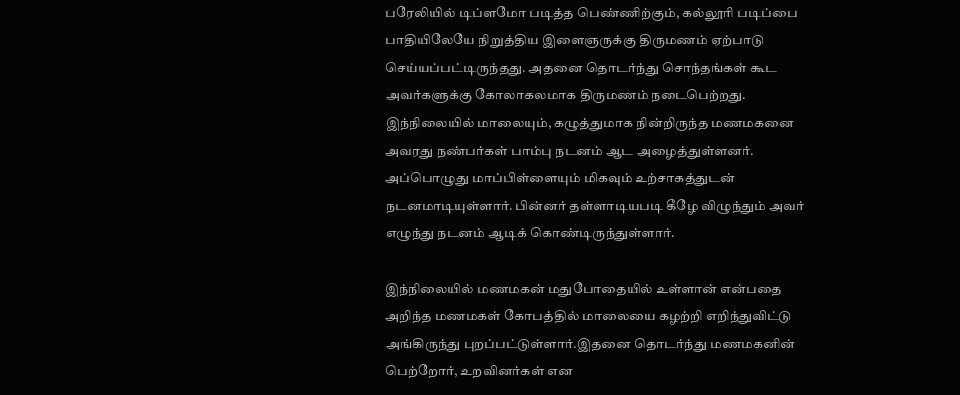பரேலியில் டிப்ளமோ படித்த பெண்ணிற்கும், கல்லூரி படிப்பை பாதியிலேயே நிறுத்திய இளைஞருக்கு திருமணம் ஏற்பாடு செய்யப்பட்டிருந்தது. அதனை தொடர்ந்து சொந்தங்கள் கூட அவர்களுக்கு கோலாகலமாக திருமணம் நடைபெற்றது. இந்நிலையில் மாலையும், கழுத்துமாக நின்றிருந்த மணமகனை அவரது நண்பர்கள் பாம்பு நடனம் ஆட அழைத்துள்ளனர். அப்பொழுது மாப்பிள்ளையும் மிகவும் உற்சாகத்துடன் நடனமாடியுள்ளார். பின்னர் தள்ளாடியபடி கீழே விழுந்தும் அவர் எழுந்து நடனம் ஆடிக் கொண்டிருந்துள்ளார்.

இந்நிலையில் மணமகன் மதுபோதையில் உள்ளான் என்பதை அறிந்த மணமகள் கோபத்தில் மாலையை கழற்றி எறிந்துவிட்டு அங்கிருந்து புறப்பட்டுள்ளார்.இதனை தொடர்ந்து மணமகனின் பெற்றோர், உறவினர்கள் என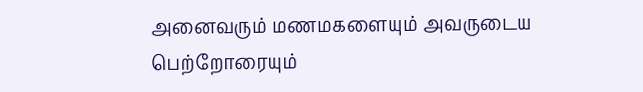அனைவரும் மணமகளையும் அவருடைய பெற்றோரையும்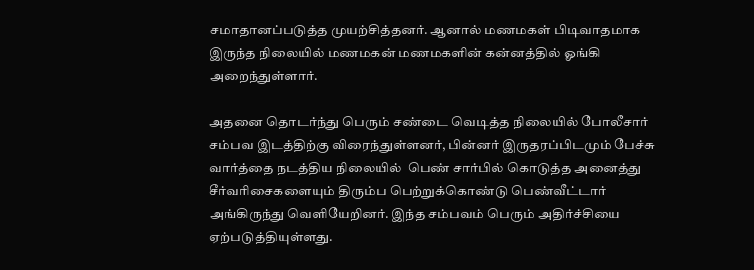சமாதானப்படுத்த முயற்சித்தனர். ஆனால் மணமகள் பிடிவாதமாக இருந்த நிலையில் மணமகன் மணமகளின் கன்னத்தில் ஓங்கி அறைந்துள்ளார்.

அதனை தொடர்ந்து பெரும் சண்டை வெடித்த நிலையில் போலீசார் சம்பவ இடத்திற்கு விரைந்துள்ளனர், பின்னர் இருதரப்பிடமும் பேச்சு வார்த்தை நடத்திய நிலையில்  பெண் சார்பில் கொடுத்த அனைத்து சீர்வரிசைகளையும் திரும்ப பெற்றுக்கொண்டு பெண்வீட்டார் அங்கிருந்து வெளியேறினர். இந்த சம்பவம் பெரும் அதிர்ச்சியை ஏற்படுத்தியுள்ளது.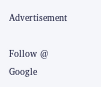Advertisement

Follow @ Google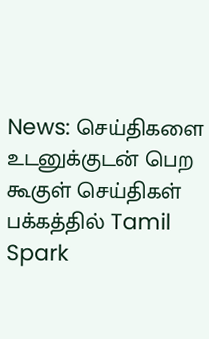News: செய்திகளை உடனுக்குடன் பெற கூகுள் செய்திகள் பக்கத்தில் Tamil Spark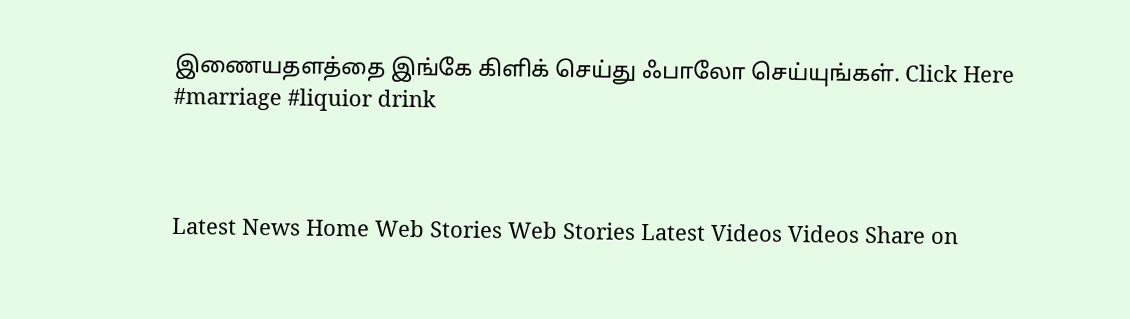இணையதளத்தை இங்கே கிளிக் செய்து ஃபாலோ செய்யுங்கள். Click Here
#marriage #liquior drink



Latest News Home Web Stories Web Stories Latest Videos Videos Share on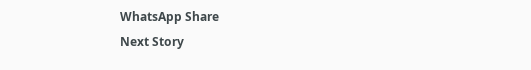WhatsApp Share
Next Story